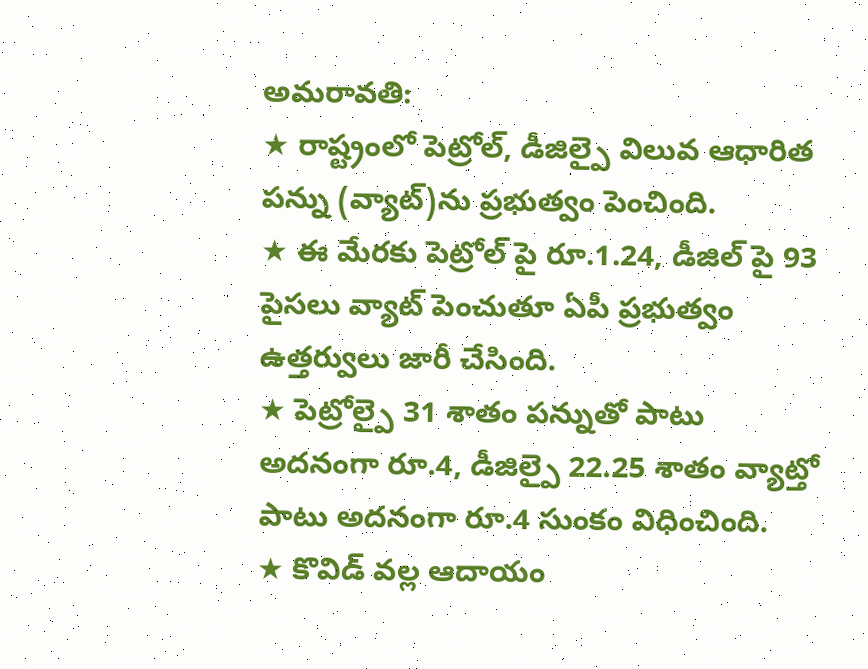అమరావతి:
★ రాష్ట్రంలో పెట్రోల్, డీజిల్పై విలువ ఆధారిత పన్ను (వ్యాట్)ను ప్రభుత్వం పెంచింది.
★ ఈ మేరకు పెట్రోల్ పై రూ.1.24, డీజిల్ పై 93 పైసలు వ్యాట్ పెంచుతూ ఏపీ ప్రభుత్వం ఉత్తర్వులు జారీ చేసింది.
★ పెట్రోల్పై 31 శాతం పన్నుతో పాటు అదనంగా రూ.4, డీజిల్పై 22.25 శాతం వ్యాట్తో పాటు అదనంగా రూ.4 సుంకం విధించింది.
★ కొవిడ్ వల్ల ఆదాయం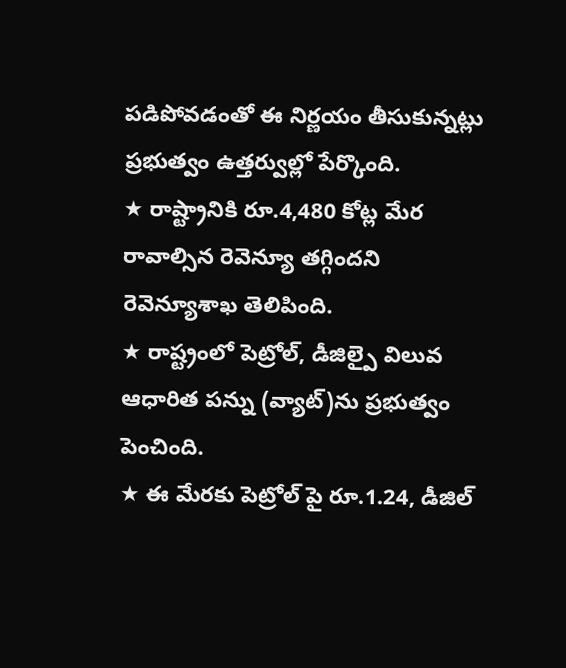పడిపోవడంతో ఈ నిర్ణయం తీసుకున్నట్లు ప్రభుత్వం ఉత్తర్వుల్లో పేర్కొంది.
★ రాష్ట్రానికి రూ.4,480 కోట్ల మేర రావాల్సిన రెవెన్యూ తగ్గిందని రెవెన్యూశాఖ తెలిపింది.
★ రాష్ట్రంలో పెట్రోల్, డీజిల్పై విలువ ఆధారిత పన్ను (వ్యాట్)ను ప్రభుత్వం పెంచింది.
★ ఈ మేరకు పెట్రోల్ పై రూ.1.24, డీజిల్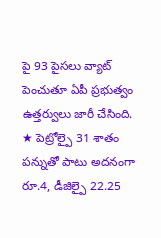పై 93 పైసలు వ్యాట్ పెంచుతూ ఏపీ ప్రభుత్వం ఉత్తర్వులు జారీ చేసింది.
★ పెట్రోల్పై 31 శాతం పన్నుతో పాటు అదనంగా రూ.4, డీజిల్పై 22.25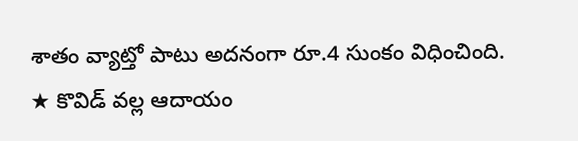శాతం వ్యాట్తో పాటు అదనంగా రూ.4 సుంకం విధించింది.
★ కొవిడ్ వల్ల ఆదాయం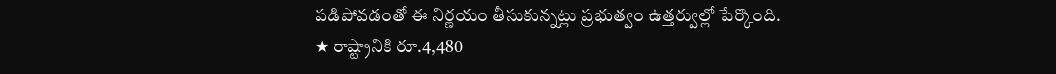పడిపోవడంతో ఈ నిర్ణయం తీసుకున్నట్లు ప్రభుత్వం ఉత్తర్వుల్లో పేర్కొంది.
★ రాష్ట్రానికి రూ.4,480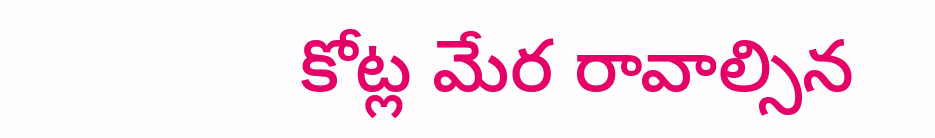కోట్ల మేర రావాల్సిన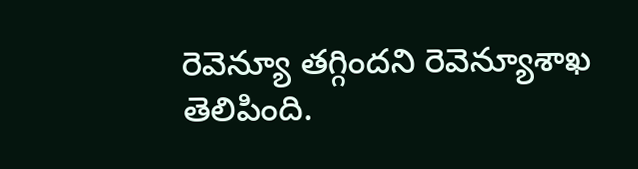రెవెన్యూ తగ్గిందని రెవెన్యూశాఖ తెలిపింది.